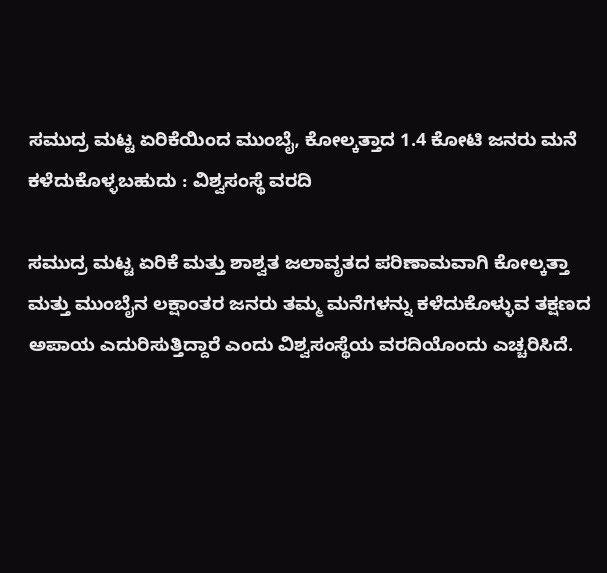ಸಮುದ್ರ ಮಟ್ಟ ಏರಿಕೆಯಿಂದ ಮುಂಬೈ, ಕೋಲ್ಕತ್ತಾದ 1.4 ಕೋಟಿ ಜನರು ಮನೆ ಕಳೆದುಕೊಳ್ಳಬಹುದು : ವಿಶ್ವಸಂಸ್ಥೆ ವರದಿ

ಸಮುದ್ರ ಮಟ್ಟ ಏರಿಕೆ ಮತ್ತು ಶಾಶ್ವತ ಜಲಾವೃತದ ಪರಿಣಾಮವಾಗಿ ಕೋಲ್ಕತ್ತಾ ಮತ್ತು ಮುಂಬೈನ ಲಕ್ಷಾಂತರ ಜನರು ತಮ್ಮ ಮನೆಗಳನ್ನು ಕಳೆದುಕೊಳ್ಳುವ ತಕ್ಷಣದ ಅಪಾಯ ಎದುರಿಸುತ್ತಿದ್ದಾರೆ ಎಂದು ವಿಶ್ವಸಂಸ್ಥೆಯ ವರದಿಯೊಂದು ಎಚ್ಚರಿಸಿದೆ.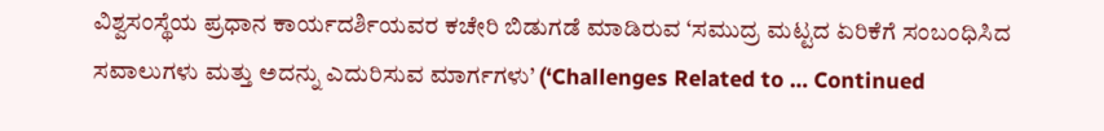ವಿಶ್ವಸಂಸ್ಥೆಯ ಪ್ರಧಾನ ಕಾರ್ಯದರ್ಶಿಯವರ ಕಚೇರಿ ಬಿಡುಗಡೆ ಮಾಡಿರುವ ‘ಸಮುದ್ರ ಮಟ್ಟದ ಏರಿಕೆಗೆ ಸಂಬಂಧಿಸಿದ ಸವಾಲುಗಳು ಮತ್ತು ಅದನ್ನು ಎದುರಿಸುವ ಮಾರ್ಗಗಳು’ (‘Challenges Related to … Continued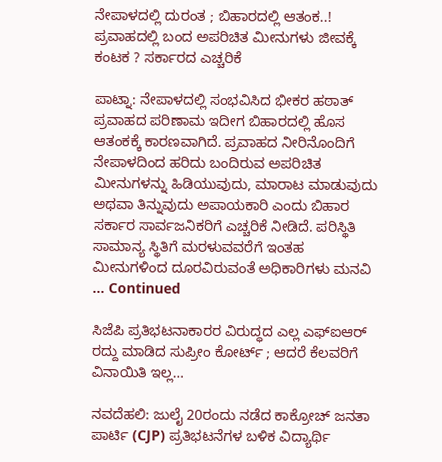ನೇಪಾಳದಲ್ಲಿ ದುರಂತ ; ಬಿಹಾರದಲ್ಲಿ ಆತಂಕ..! ಪ್ರವಾಹದಲ್ಲಿ ಬಂದ ಅಪರಿಚಿತ ಮೀನುಗಳು ಜೀವಕ್ಕೆ ಕಂಟಕ ? ಸರ್ಕಾರದ ಎಚ್ಚರಿಕೆ

ಪಾಟ್ನಾ: ನೇಪಾಳದಲ್ಲಿ ಸಂಭವಿಸಿದ ಭೀಕರ ಹಠಾತ್‌ ಪ್ರವಾಹದ ಪರಿಣಾಮ ಇದೀಗ ಬಿಹಾರದಲ್ಲಿ ಹೊಸ ಆತಂಕಕ್ಕೆ ಕಾರಣವಾಗಿದೆ. ಪ್ರವಾಹದ ನೀರಿನೊಂದಿಗೆ ನೇಪಾಳದಿಂದ ಹರಿದು ಬಂದಿರುವ ಅಪರಿಚಿತ ಮೀನುಗಳನ್ನು ಹಿಡಿಯುವುದು, ಮಾರಾಟ ಮಾಡುವುದು ಅಥವಾ ತಿನ್ನುವುದು ಅಪಾಯಕಾರಿ ಎಂದು ಬಿಹಾರ ಸರ್ಕಾರ ಸಾರ್ವಜನಿಕರಿಗೆ ಎಚ್ಚರಿಕೆ ನೀಡಿದೆ. ಪರಿಸ್ಥಿತಿ ಸಾಮಾನ್ಯ ಸ್ಥಿತಿಗೆ ಮರಳುವವರೆಗೆ ಇಂತಹ ಮೀನುಗಳಿಂದ ದೂರವಿರುವಂತೆ ಅಧಿಕಾರಿಗಳು ಮನವಿ … Continued

ಸಿಜೆಪಿ ಪ್ರತಿಭಟನಾಕಾರರ ವಿರುದ್ಧದ ಎಲ್ಲ ಎಫ್‌ಐಆರ್‌ ರದ್ದು ಮಾಡಿದ ಸುಪ್ರೀಂ ಕೋರ್ಟ್‌ ; ಆದರೆ ಕೆಲವರಿಗೆ ವಿನಾಯಿತಿ ಇಲ್ಲ…

ನವದೆಹಲಿ: ಜುಲೈ 20ರಂದು ನಡೆದ ಕಾಕ್ರೋಚ್‌ ಜನತಾ ಪಾರ್ಟಿ (CJP) ಪ್ರತಿಭಟನೆಗಳ ಬಳಿಕ ವಿದ್ಯಾರ್ಥಿ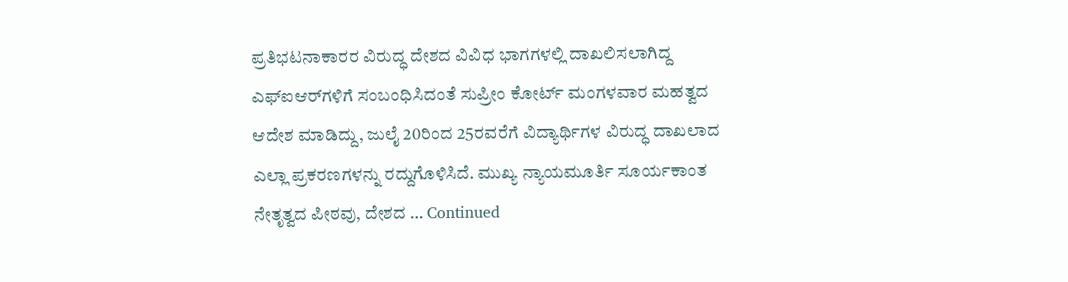ಪ್ರತಿಭಟನಾಕಾರರ ವಿರುದ್ಧ ದೇಶದ ವಿವಿಧ ಭಾಗಗಳಲ್ಲಿ ದಾಖಲಿಸಲಾಗಿದ್ದ ಎಫ್‌ಐಆರ್‌ಗಳಿಗೆ ಸಂಬಂಧಿಸಿದಂತೆ ಸುಪ್ರೀಂ ಕೋರ್ಟ್ ಮಂಗಳವಾರ ಮಹತ್ವದ ಆದೇಶ ಮಾಡಿದ್ದು, ಜುಲೈ 20ರಿಂದ 25ರವರೆಗೆ ವಿದ್ಯಾರ್ಥಿಗಳ ವಿರುದ್ಧ ದಾಖಲಾದ ಎಲ್ಲಾ ಪ್ರಕರಣಗಳನ್ನು ರದ್ದುಗೊಳಿಸಿದೆ. ಮುಖ್ಯ ನ್ಯಾಯಮೂರ್ತಿ ಸೂರ್ಯಕಾಂತ ನೇತೃತ್ವದ ಪೀಠವು, ದೇಶದ … Continued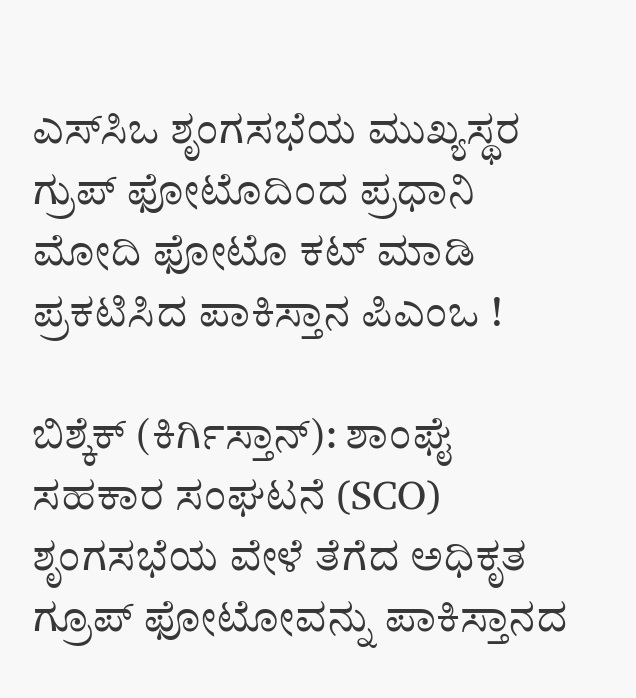ಎಸ್‌ಸಿಒ ಶೃಂಗಸಭೆಯ ಮುಖ್ಯಸ್ಥರ ಗ್ರುಪ್‌ ಫೋಟೊದಿಂದ ಪ್ರಧಾನಿ ಮೋದಿ ಫೋಟೊ ಕಟ್‌ ಮಾಡಿ ಪ್ರಕಟಿಸಿದ ಪಾಕಿಸ್ತಾನ ಪಿಎಂಒ !

ಬಿಶ್ಕೆಕ್ (ಕಿರ್ಗಿಸ್ತಾನ್): ಶಾಂಘೈ ಸಹಕಾರ ಸಂಘಟನೆ (SCO) ಶೃಂಗಸಭೆಯ ವೇಳೆ ತೆಗೆದ ಅಧಿಕೃತ ಗ್ರೂಪ್ ಫೋಟೋವನ್ನು ಪಾಕಿಸ್ತಾನದ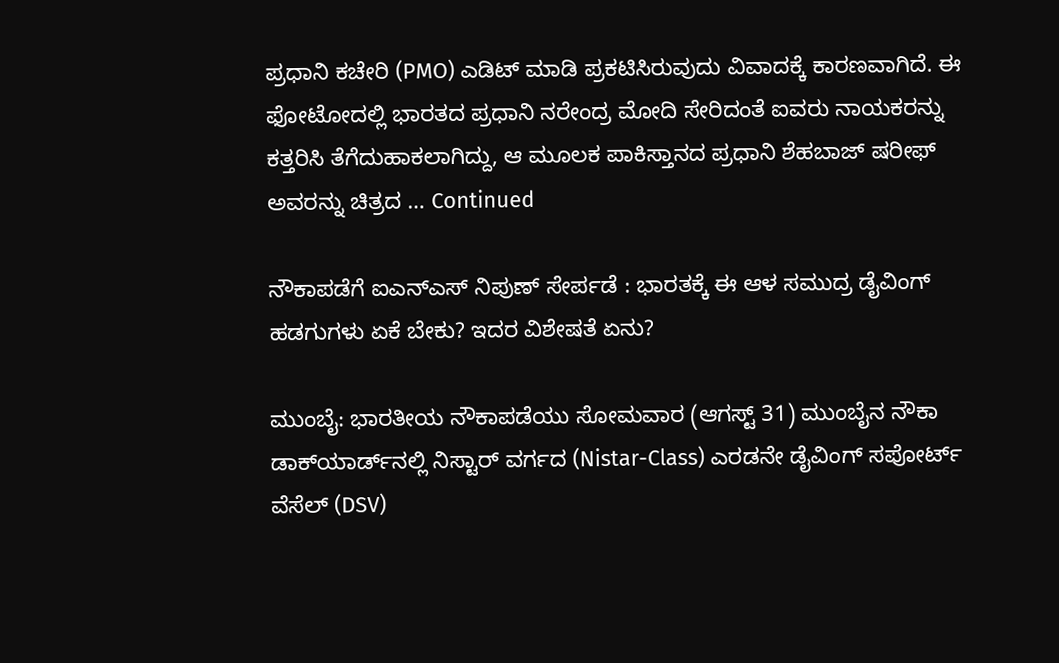ಪ್ರಧಾನಿ ಕಚೇರಿ (PMO) ಎಡಿಟ್‌ ಮಾಡಿ ಪ್ರಕಟಿಸಿರುವುದು ವಿವಾದಕ್ಕೆ ಕಾರಣವಾಗಿದೆ. ಈ ಫೋಟೋದಲ್ಲಿ ಭಾರತದ ಪ್ರಧಾನಿ ನರೇಂದ್ರ ಮೋದಿ ಸೇರಿದಂತೆ ಐವರು ನಾಯಕರನ್ನು ಕತ್ತರಿಸಿ ತೆಗೆದುಹಾಕಲಾಗಿದ್ದು, ಆ ಮೂಲಕ ಪಾಕಿಸ್ತಾನದ ಪ್ರಧಾನಿ ಶೆಹಬಾಜ್ ಷರೀಫ್ ಅವರನ್ನು ಚಿತ್ರದ … Continued

ನೌಕಾಪಡೆಗೆ ಐಎನ್ಎಸ್ ನಿಪುಣ್ ಸೇರ್ಪಡೆ : ಭಾರತಕ್ಕೆ ಈ ಆಳ ಸಮುದ್ರ ಡೈವಿಂಗ್ ಹಡಗುಗಳು ಏಕೆ ಬೇಕು? ಇದರ ವಿಶೇಷತೆ ಏನು?

ಮುಂಬೈ: ಭಾರತೀಯ ನೌಕಾಪಡೆಯು ಸೋಮವಾರ (ಆಗಸ್ಟ್‌ 31) ಮುಂಬೈನ ನೌಕಾ ಡಾಕ್‌ಯಾರ್ಡ್‌ನಲ್ಲಿ ನಿಸ್ಟಾರ್‌ ವರ್ಗದ (Nistar-Class) ಎರಡನೇ ಡೈವಿಂಗ್‌ ಸಪೋರ್ಟ್‌ ವೆಸೆಲ್‌ (DSV)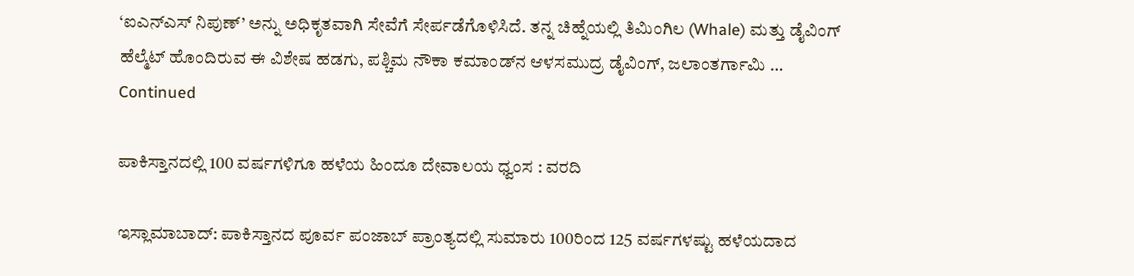‘ಐಎನ್‌ಎಸ್‌ ನಿಪುಣ್‌’ ಅನ್ನು ಅಧಿಕೃತವಾಗಿ ಸೇವೆಗೆ ಸೇರ್ಪಡೆಗೊಳಿಸಿದೆ. ತನ್ನ ಚಿಹ್ನೆಯಲ್ಲಿ ತಿಮಿಂಗಿಲ (Whale) ಮತ್ತು ಡೈವಿಂಗ್‌ ಹೆಲ್ಮೆಟ್‌ ಹೊಂದಿರುವ ಈ ವಿಶೇಷ ಹಡಗು, ಪಶ್ಚಿಮ ನೌಕಾ ಕಮಾಂಡ್‌ನ ಆಳಸಮುದ್ರ ಡೈವಿಂಗ್‌, ಜಲಾಂತರ್ಗಾಮಿ … Continued

ಪಾಕಿಸ್ತಾನದಲ್ಲಿ 100 ವರ್ಷಗಳಿಗೂ ಹಳೆಯ ಹಿಂದೂ ದೇವಾಲಯ ಧ್ವಂಸ : ವರದಿ

ಇಸ್ಲಾಮಾಬಾದ್: ಪಾಕಿಸ್ತಾನದ ಪೂರ್ವ ಪಂಜಾಬ್ ಪ್ರಾಂತ್ಯದಲ್ಲಿ ಸುಮಾರು 100ರಿಂದ 125 ವರ್ಷಗಳಷ್ಟು ಹಳೆಯದಾದ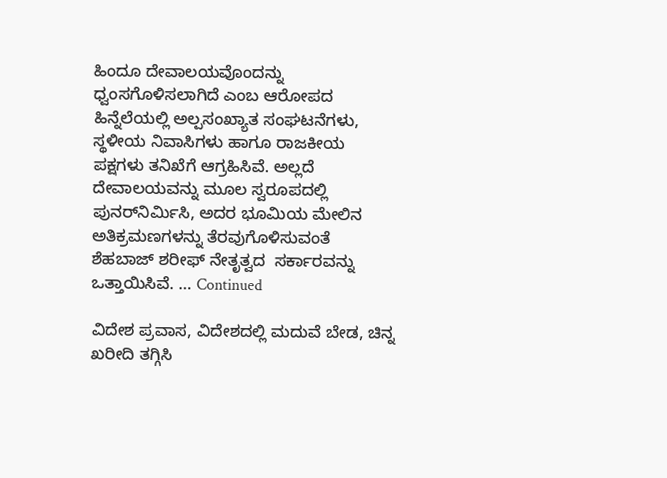ಹಿಂದೂ ದೇವಾಲಯವೊಂದನ್ನು ಧ್ವಂಸಗೊಳಿಸಲಾಗಿದೆ ಎಂಬ ಆರೋಪದ ಹಿನ್ನೆಲೆಯಲ್ಲಿ ಅಲ್ಪಸಂಖ್ಯಾತ ಸಂಘಟನೆಗಳು, ಸ್ಥಳೀಯ ನಿವಾಸಿಗಳು ಹಾಗೂ ರಾಜಕೀಯ ಪಕ್ಷಗಳು ತನಿಖೆಗೆ ಆಗ್ರಹಿಸಿವೆ. ಅಲ್ಲದೆ ದೇವಾಲಯವನ್ನು ಮೂಲ ಸ್ವರೂಪದಲ್ಲಿ ಪುನರ್‌ನಿರ್ಮಿಸಿ, ಅದರ ಭೂಮಿಯ ಮೇಲಿನ  ಅತಿಕ್ರಮಣಗಳನ್ನು ತೆರವುಗೊಳಿಸುವಂತೆ ಶೆಹಬಾಜ್ ಶರೀಫ್ ನೇತೃತ್ವದ  ಸರ್ಕಾರವನ್ನು ಒತ್ತಾಯಿಸಿವೆ. … Continued

ವಿದೇಶ ಪ್ರವಾಸ, ವಿದೇಶದಲ್ಲಿ ಮದುವೆ ಬೇಡ, ಚಿನ್ನ ಖರೀದಿ ತಗ್ಗಿಸಿ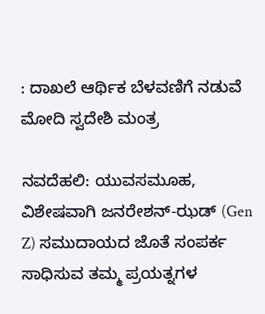: ದಾಖಲೆ ಆರ್ಥಿಕ ಬೆಳವಣಿಗೆ ನಡುವೆ ಮೋದಿ ಸ್ವದೇಶಿ ಮಂತ್ರ

ನವದೆಹಲಿ: ಯುವಸಮೂಹ, ವಿಶೇಷವಾಗಿ ಜನರೇಶನ್-ಝಡ್ (Gen Z) ಸಮುದಾಯದ ಜೊತೆ ಸಂಪರ್ಕ ಸಾಧಿಸುವ ತಮ್ಮ ಪ್ರಯತ್ನಗಳ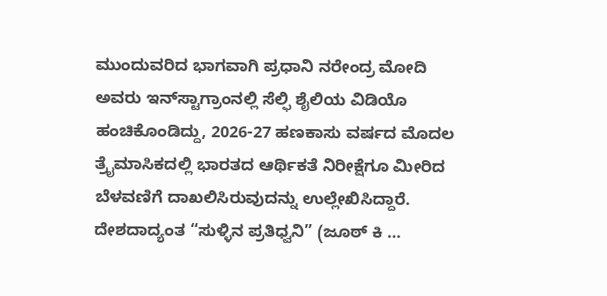ಮುಂದುವರಿದ ಭಾಗವಾಗಿ ಪ್ರಧಾನಿ ನರೇಂದ್ರ ಮೋದಿ ಅವರು ಇನ್‌ಸ್ಟಾಗ್ರಾಂನಲ್ಲಿ ಸೆಲ್ಫಿ ಶೈಲಿಯ ವಿಡಿಯೊ ಹಂಚಿಕೊಂಡಿದ್ದು, 2026-27 ಹಣಕಾಸು ವರ್ಷದ ಮೊದಲ ತ್ರೈಮಾಸಿಕದಲ್ಲಿ ಭಾರತದ ಆರ್ಥಿಕತೆ ನಿರೀಕ್ಷೆಗೂ ಮೀರಿದ ಬೆಳವಣಿಗೆ ದಾಖಲಿಸಿರುವುದನ್ನು ಉಲ್ಲೇಖಿಸಿದ್ದಾರೆ. ದೇಶದಾದ್ಯಂತ “ಸುಳ್ಳಿನ ಪ್ರತಿಧ್ವನಿ” (ಜೂಠ್ ಕಿ …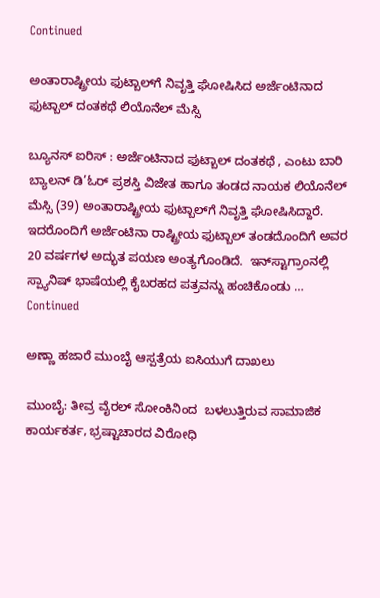Continued

ಅಂತಾರಾಷ್ಟ್ರೀಯ ಫುಟ್ಬಾಲ್‌ಗೆ ನಿವೃತ್ತಿ ಘೋಷಿಸಿದ ಅರ್ಜೆಂಟಿನಾದ ಫುಟ್ಬಾಲ್ ದಂತಕಥೆ ಲಿಯೊನೆಲ್ ಮೆಸ್ಸಿ

ಬ್ಯೂನಸ್ ಐರಿಸ್ : ಅರ್ಜೆಂಟಿನಾದ ಫುಟ್ಬಾಲ್ ದಂತಕಥೆ , ಎಂಟು ಬಾರಿ ಬ್ಯಾಲನ್ ಡಿ’ಓರ್ ಪ್ರಶಸ್ತಿ ವಿಜೇತ ಹಾಗೂ ತಂಡದ ನಾಯಕ ಲಿಯೊನೆಲ್ ಮೆಸ್ಸಿ (39) ಅಂತಾರಾಷ್ಟ್ರೀಯ ಫುಟ್ಬಾಲ್‌ಗೆ ನಿವೃತ್ತಿ ಘೋಷಿಸಿದ್ದಾರೆ. ಇದರೊಂದಿಗೆ ಅರ್ಜೆಂಟಿನಾ ರಾಷ್ಟ್ರೀಯ ಫುಟ್ಬಾಲ್‌ ತಂಡದೊಂದಿಗೆ ಅವರ 20 ವರ್ಷಗಳ ಅದ್ಭುತ ಪಯಣ ಅಂತ್ಯಗೊಂಡಿದೆ.  ಇನ್‌ಸ್ಟಾಗ್ರಾಂನಲ್ಲಿ ಸ್ಪ್ಯಾನಿಷ್ ಭಾಷೆಯಲ್ಲಿ ಕೈಬರಹದ ಪತ್ರವನ್ನು ಹಂಚಿಕೊಂಡು … Continued

ಅಣ್ಣಾ ಹಜಾರೆ ಮುಂಬೈ ಆಸ್ಪತ್ರೆಯ ಐಸಿಯುಗೆ ದಾಖಲು

ಮುಂಬೈ: ತೀವ್ರ ವೈರಲ್ ಸೋಂಕಿನಿಂದ  ಬಳಲುತ್ತಿರುವ ಸಾಮಾಜಿಕ ಕಾರ್ಯಕರ್ತ, ಭ್ರಷ್ಟಾಚಾರದ ವಿರೋಧಿ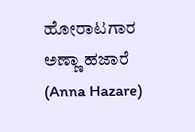ಹೋರಾಟಗಾರ ಅಣ್ಣಾ ಹಜಾರೆ (Anna Hazare)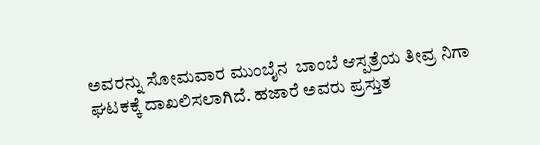ಅವರನ್ನು ಸೋಮವಾರ ಮುಂಬೈನ  ಬಾಂಬೆ ಆಸ್ಪತ್ರೆಯ ತೀವ್ರ ನಿಗಾ ಘಟಕಕ್ಕೆ ದಾಖಲಿಸಲಾಗಿದೆ. ಹಜಾರೆ ಅವರು ಪ್ರಸ್ತುತ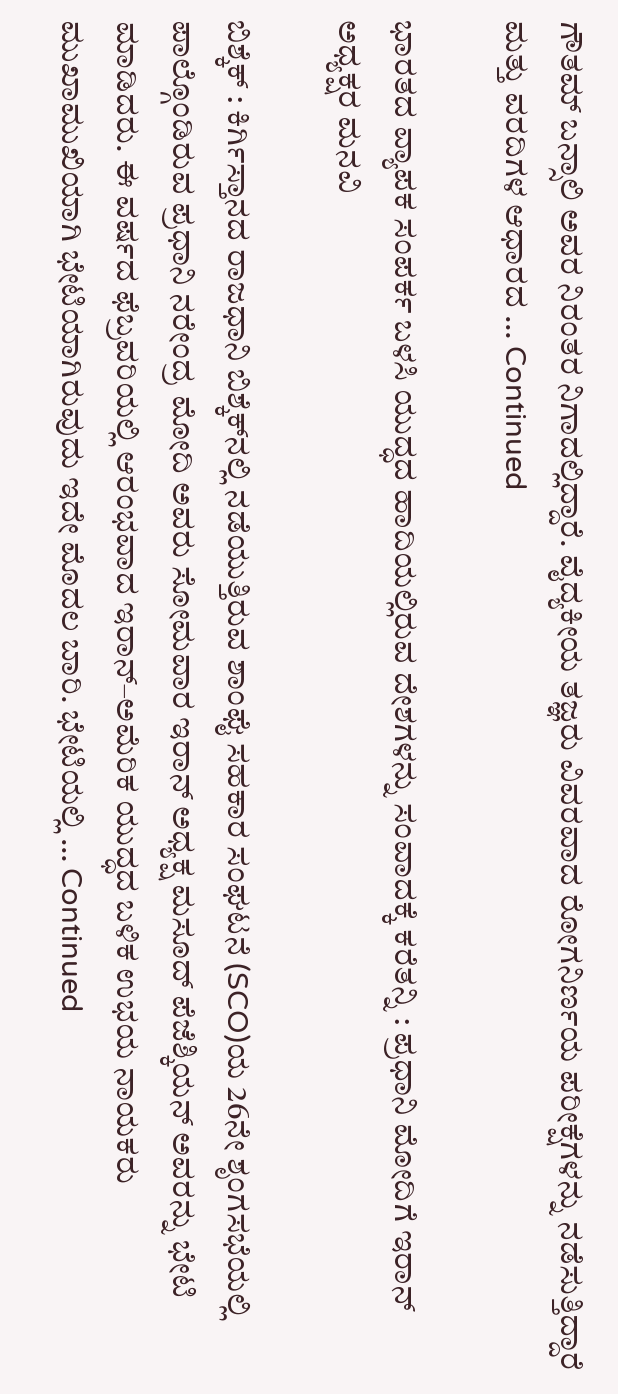ಗೌತಮ್ ಬನ್ಸಾಲಿ ಅವರ ನಿರಂತರ ನಿಗಾದಲ್ಲಿದ್ದಾರೆ. ವೈದ್ಯಕೀಯ ತಜ್ಞರು ವಿವರವಾದ ರೋಗನಿರ್ಣಯ ಪರೀಕ್ಷೆಗಳನ್ನು ನಡೆಸುತ್ತಿದ್ದಾರೆ ಮತ್ತು ವರದಿಗಳ ಆಧಾರದ … Continued

ಭಾರತದ ವ್ಯಾಪಕ ಸಂಪರ್ಕ ಬಳಸಿ ಯುದ್ಧದ ಹಾದಿಯಲ್ಲಿರುವ ದೇಶಗಳನ್ನು ಸಂವಾದಕ್ಕೆ ಕರೆತನ್ನಿ : ಪ್ರಧಾನಿ ಮೋದಿಗೆ ಇರಾನ್ ಅಧ್ಯಕ್ಷರ ಮನವಿ

ಬಿಶ್ಕೆಕ್‌ : ಕಿರ್ಗಿಸ್ತಾನದ ರಾಜಧಾನಿ ಬಿಶ್ಕೆಕ್‌ನಲ್ಲಿ ನಡೆಯುತ್ತಿರುವ ಶಾಂಘೈ ಸಹಕಾರ ಸಂಘಟನೆ (SCO)ಯ 26ನೇ ಶೃಂಗಸಭೆಯಲ್ಲಿ ಪಾಲ್ಗೊಂಡಿರುವ ಪ್ರಧಾನಿ ನರೇಂದ್ರ ಮೋದಿ ಅವರು ಸೋಮವಾರ ಇರಾನ್ ಅಧ್ಯಕ್ಷ ಮಸೂದ್ ಪೆಜೆಶ್ಕಿಯನ್ ಅವರನ್ನು ಭೇಟಿ ಮಾಡಿದರು. ಈ ವರ್ಷದ ಫೆಬ್ರವರಿಯಲ್ಲಿ ಆರಂಭವಾದ ಇರಾನ್–ಅಮೆರಿಕ ಯುದ್ಧದ ಬಳಿಕ ಉಭಯ ನಾಯಕರು ಮುಖಾಮುಖಿಯಾಗಿ ಭೇಟಿಯಾಗಿರುವುದು ಇದೇ ಮೊದಲ ಬಾರಿ. ಭೇಟಿಯಲ್ಲಿ … Continued